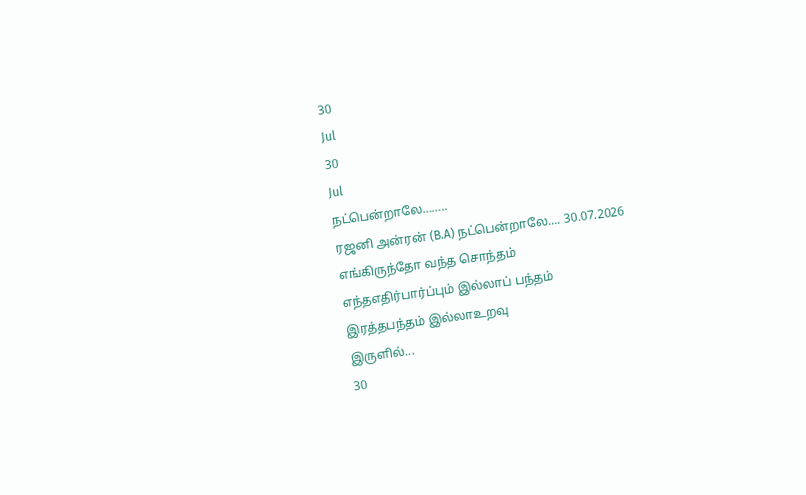30
Jul
30
Jul
நட்பென்றாலே……..
ரஜனி அன்ரன் (B.A) நட்பென்றாலே.... 30.07.2026
எங்கிருந்தோ வந்த சொந்தம்
எந்தஎதிர்பார்ப்பும் இல்லாப் பந்தம்
இரத்தபந்தம் இல்லாஉறவு
இருளில்...
30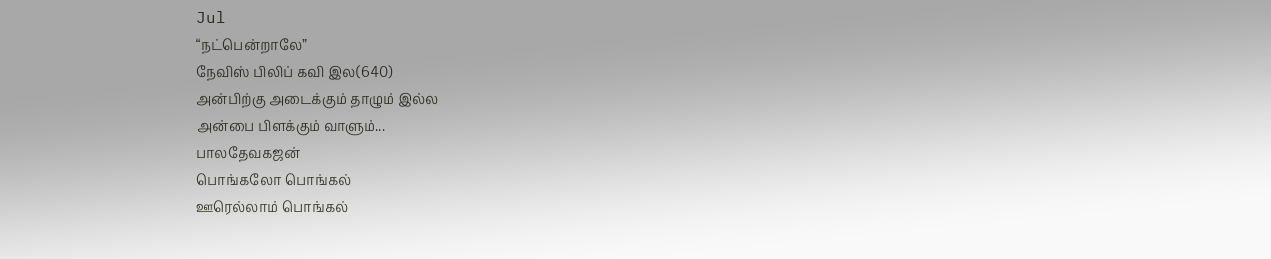Jul
“நட்பென்றாலே”
நேவிஸ் பிலிப் கவி இல(640)
அன்பிற்கு அடைக்கும் தாழும் இல்ல
அன்பை பிளக்கும் வாளும்...
பாலதேவகஜன்
பொங்கலோ பொங்கல்
ஊரெல்லாம் பொங்கல்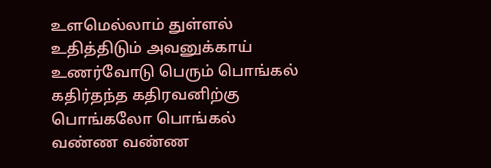உளமெல்லாம் துள்ளல்
உதித்திடும் அவனுக்காய்
உணர்வோடு பெரும் பொங்கல்
கதிர்தந்த கதிரவனிற்கு
பொங்கலோ பொங்கல்
வண்ண வண்ண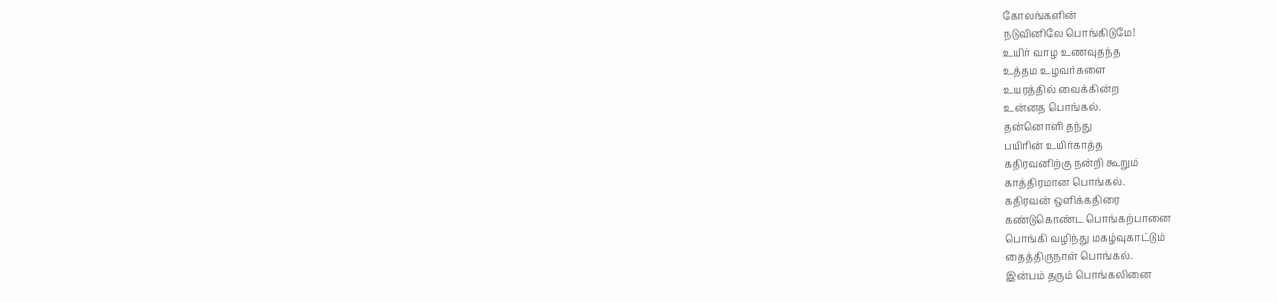கோலங்களின்
நடுவினிலே பொங்கிடுமே!
உயிர் வாழ உணவுதந்த
உத்தம உழவர்களை
உயரத்தில் வைக்கின்ற
உன்னத பொங்கல்.
தன்னொளி தந்து
பயிரின் உயிர்காத்த
கதிரவனிற்கு நன்றி கூறும்
காத்திரமான பொங்கல்.
கதிரவன் ஒளிக்கதிரை
கண்டுகொண்ட பொங்கற்பானை
பொங்கி வழிந்து மகழ்வுகாட்டும்
தைத்திருநாள் பொங்கல்.
இன்பம் தரும் பொங்கலினை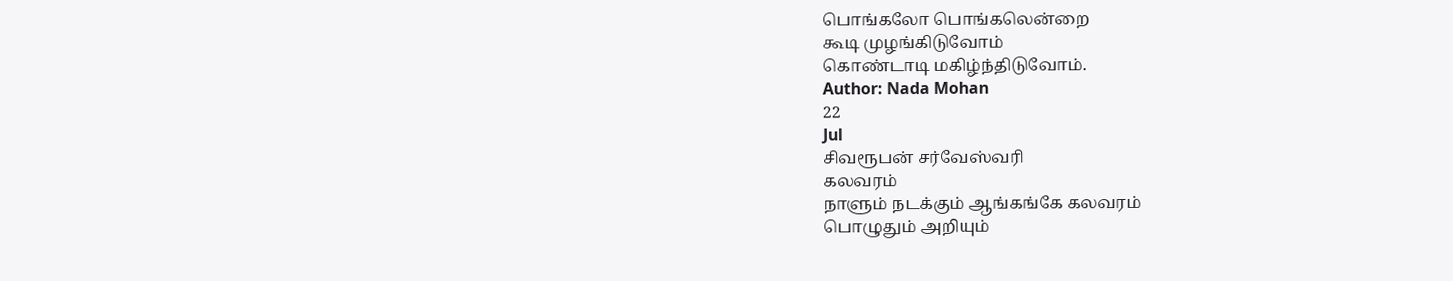பொங்கலோ பொங்கலென்றை
கூடி முழங்கிடுவோம்
கொண்டாடி மகிழ்ந்திடுவோம்.
Author: Nada Mohan
22
Jul
சிவரூபன் சர்வேஸ்வரி
கலவரம்
நாளும் நடக்கும் ஆங்கங்கே கலவரம்
பொழுதும் அறியும்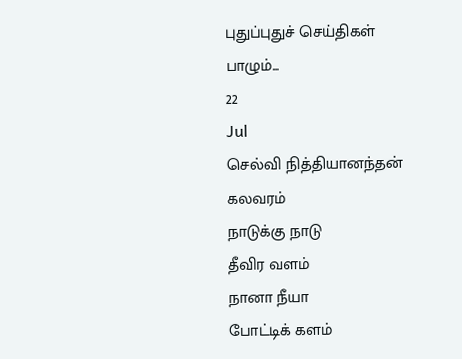புதுப்புதுச் செய்திகள்
பாழும்...
22
Jul
செல்வி நித்தியானந்தன்
கலவரம்
நாடுக்கு நாடு
தீவிர வளம்
நானா நீயா
போட்டிக் களம்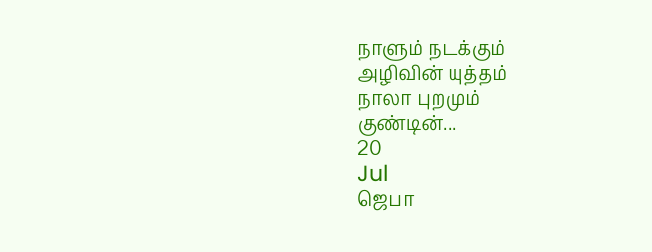நாளும் நடக்கும்
அழிவின் யுத்தம்
நாலா புறமும்
குண்டின்...
20
Jul
ஜெபா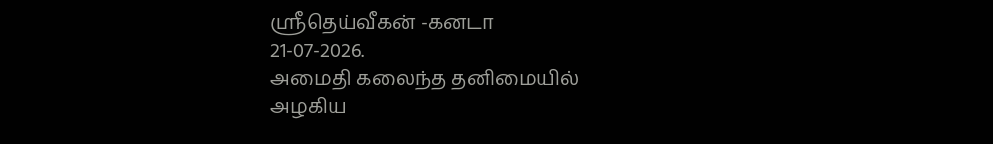ஸ்ரீதெய்வீகன் -கனடா
21-07-2026.
அமைதி கலைந்த தனிமையில்
அழகிய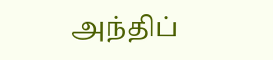அந்திப்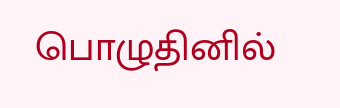பொழுதினில்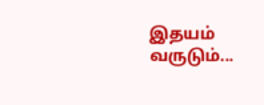இதயம் வருடும்...